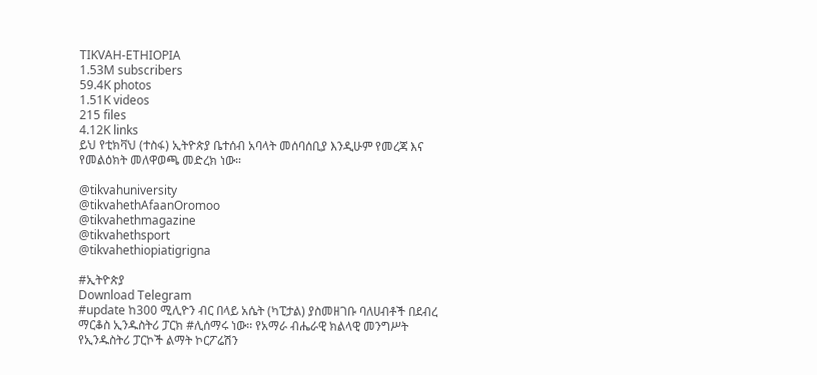TIKVAH-ETHIOPIA
1.53M subscribers
59.4K photos
1.51K videos
215 files
4.12K links
ይህ የቲክቫህ (ተስፋ) ኢትዮጵያ ቤተሰብ አባላት መሰባሰቢያ እንዲሁም የመረጃ እና የመልዕክት መለዋወጫ መድረክ ነው።

@tikvahuniversity
@tikvahethAfaanOromoo
@tikvahethmagazine
@tikvahethsport
@tikvahethiopiatigrigna

#ኢትዮጵያ
Download Telegram
#update ከ300 ሚሊዮን ብር በላይ አሴት (ካፒታል) ያስመዘገቡ ባለሀብቶች በደብረ ማርቆስ ኢንዱስትሪ ፓርክ #ሊሰማሩ ነው፡፡ የአማራ ብሔራዊ ክልላዊ መንግሥት የኢንዱስትሪ ፓርኮች ልማት ኮርፖሬሽን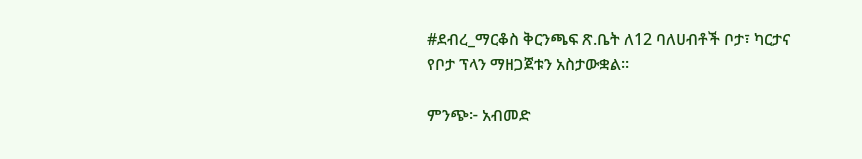#ደብረ_ማርቆስ ቅርንጫፍ ጽ.ቤት ለ12 ባለሀብቶች ቦታ፣ ካርታና የቦታ ፕላን ማዘጋጀቱን አስታውቋል፡፡

ምንጭ፦ አብመድ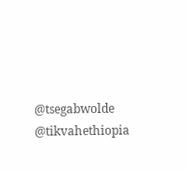@tsegabwolde @tikvahethiopia